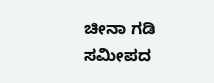ಚೀನಾ ಗಡಿ ಸಮೀಪದ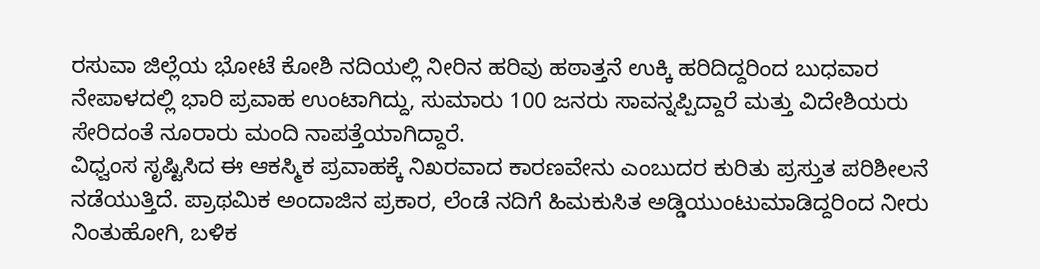ರಸುವಾ ಜಿಲ್ಲೆಯ ಭೋಟೆ ಕೋಶಿ ನದಿಯಲ್ಲಿ ನೀರಿನ ಹರಿವು ಹಠಾತ್ತನೆ ಉಕ್ಕಿ ಹರಿದಿದ್ದರಿಂದ ಬುಧವಾರ ನೇಪಾಳದಲ್ಲಿ ಭಾರಿ ಪ್ರವಾಹ ಉಂಟಾಗಿದ್ದು, ಸುಮಾರು 100 ಜನರು ಸಾವನ್ನಪ್ಪಿದ್ದಾರೆ ಮತ್ತು ವಿದೇಶಿಯರು ಸೇರಿದಂತೆ ನೂರಾರು ಮಂದಿ ನಾಪತ್ತೆಯಾಗಿದ್ದಾರೆ.
ವಿಧ್ವಂಸ ಸೃಷ್ಟಿಸಿದ ಈ ಆಕಸ್ಮಿಕ ಪ್ರವಾಹಕ್ಕೆ ನಿಖರವಾದ ಕಾರಣವೇನು ಎಂಬುದರ ಕುರಿತು ಪ್ರಸ್ತುತ ಪರಿಶೀಲನೆ ನಡೆಯುತ್ತಿದೆ. ಪ್ರಾಥಮಿಕ ಅಂದಾಜಿನ ಪ್ರಕಾರ, ಲೆಂಡೆ ನದಿಗೆ ಹಿಮಕುಸಿತ ಅಡ್ಡಿಯುಂಟುಮಾಡಿದ್ದರಿಂದ ನೀರು ನಿಂತುಹೋಗಿ, ಬಳಿಕ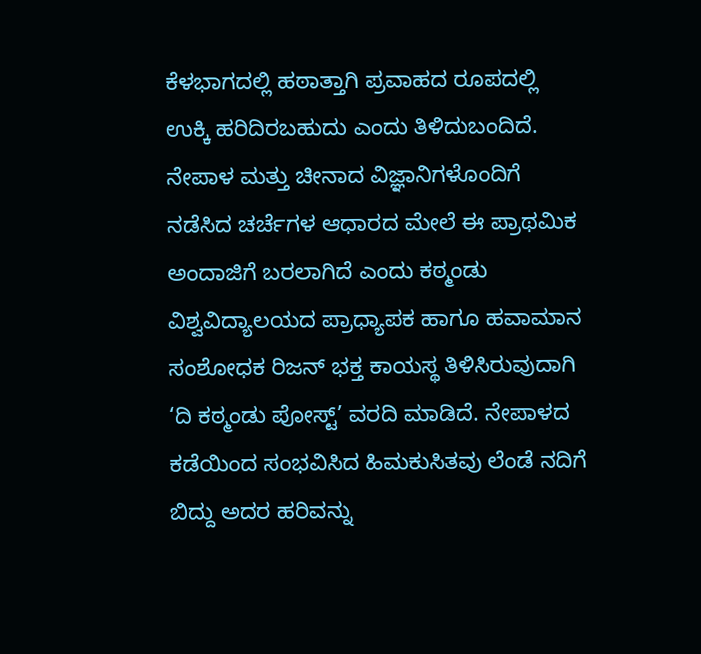ಕೆಳಭಾಗದಲ್ಲಿ ಹಠಾತ್ತಾಗಿ ಪ್ರವಾಹದ ರೂಪದಲ್ಲಿ ಉಕ್ಕಿ ಹರಿದಿರಬಹುದು ಎಂದು ತಿಳಿದುಬಂದಿದೆ.
ನೇಪಾಳ ಮತ್ತು ಚೀನಾದ ವಿಜ್ಞಾನಿಗಳೊಂದಿಗೆ ನಡೆಸಿದ ಚರ್ಚೆಗಳ ಆಧಾರದ ಮೇಲೆ ಈ ಪ್ರಾಥಮಿಕ ಅಂದಾಜಿಗೆ ಬರಲಾಗಿದೆ ಎಂದು ಕಠ್ಮಂಡು ವಿಶ್ವವಿದ್ಯಾಲಯದ ಪ್ರಾಧ್ಯಾಪಕ ಹಾಗೂ ಹವಾಮಾನ ಸಂಶೋಧಕ ರಿಜನ್ ಭಕ್ತ ಕಾಯಸ್ಥ ತಿಳಿಸಿರುವುದಾಗಿ ‘ದಿ ಕಠ್ಮಂಡು ಪೋಸ್ಟ್’ ವರದಿ ಮಾಡಿದೆ. ನೇಪಾಳದ ಕಡೆಯಿಂದ ಸಂಭವಿಸಿದ ಹಿಮಕುಸಿತವು ಲೆಂಡೆ ನದಿಗೆ ಬಿದ್ದು ಅದರ ಹರಿವನ್ನು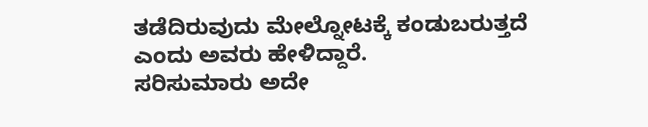ತಡೆದಿರುವುದು ಮೇಲ್ನೋಟಕ್ಕೆ ಕಂಡುಬರುತ್ತದೆ ಎಂದು ಅವರು ಹೇಳಿದ್ದಾರೆ.
ಸರಿಸುಮಾರು ಅದೇ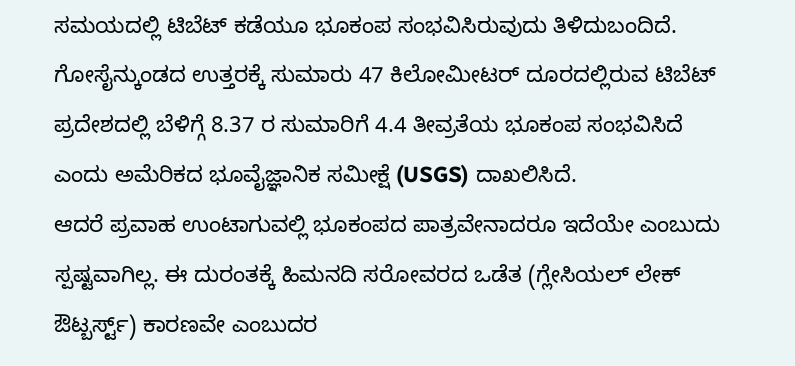ಸಮಯದಲ್ಲಿ ಟಿಬೆಟ್ ಕಡೆಯೂ ಭೂಕಂಪ ಸಂಭವಿಸಿರುವುದು ತಿಳಿದುಬಂದಿದೆ. ಗೋಸೈನ್ಕುಂಡದ ಉತ್ತರಕ್ಕೆ ಸುಮಾರು 47 ಕಿಲೋಮೀಟರ್ ದೂರದಲ್ಲಿರುವ ಟಿಬೆಟ್ ಪ್ರದೇಶದಲ್ಲಿ ಬೆಳಿಗ್ಗೆ 8.37 ರ ಸುಮಾರಿಗೆ 4.4 ತೀವ್ರತೆಯ ಭೂಕಂಪ ಸಂಭವಿಸಿದೆ ಎಂದು ಅಮೆರಿಕದ ಭೂವೈಜ್ಞಾನಿಕ ಸಮೀಕ್ಷೆ (USGS) ದಾಖಲಿಸಿದೆ.
ಆದರೆ ಪ್ರವಾಹ ಉಂಟಾಗುವಲ್ಲಿ ಭೂಕಂಪದ ಪಾತ್ರವೇನಾದರೂ ಇದೆಯೇ ಎಂಬುದು ಸ್ಪಷ್ಟವಾಗಿಲ್ಲ. ಈ ದುರಂತಕ್ಕೆ ಹಿಮನದಿ ಸರೋವರದ ಒಡೆತ (ಗ್ಲೇಸಿಯಲ್ ಲೇಕ್ ಔಟ್ಬರ್ಸ್ಟ್) ಕಾರಣವೇ ಎಂಬುದರ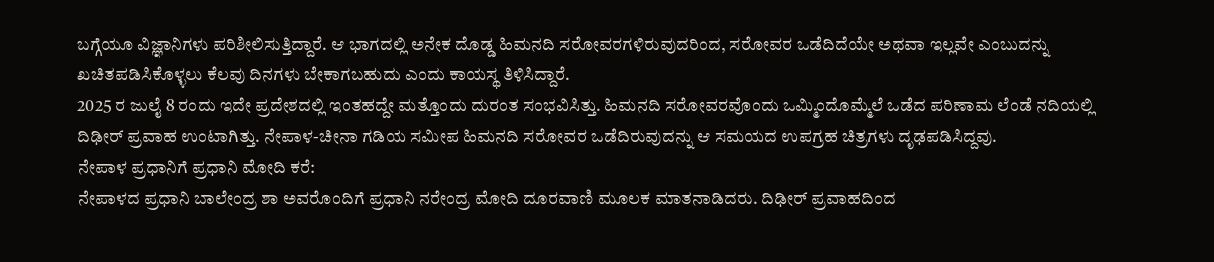ಬಗ್ಗೆಯೂ ವಿಜ್ಞಾನಿಗಳು ಪರಿಶೀಲಿಸುತ್ತಿದ್ದಾರೆ. ಆ ಭಾಗದಲ್ಲಿ ಅನೇಕ ದೊಡ್ಡ ಹಿಮನದಿ ಸರೋವರಗಳಿರುವುದರಿಂದ, ಸರೋವರ ಒಡೆದಿದೆಯೇ ಅಥವಾ ಇಲ್ಲವೇ ಎಂಬುದನ್ನು ಖಚಿತಪಡಿಸಿಕೊಳ್ಳಲು ಕೆಲವು ದಿನಗಳು ಬೇಕಾಗಬಹುದು ಎಂದು ಕಾಯಸ್ಥ ತಿಳಿಸಿದ್ದಾರೆ.
2025 ರ ಜುಲೈ 8 ರಂದು ಇದೇ ಪ್ರದೇಶದಲ್ಲಿ ಇಂತಹದ್ದೇ ಮತ್ತೊಂದು ದುರಂತ ಸಂಭವಿಸಿತ್ತು. ಹಿಮನದಿ ಸರೋವರವೊಂದು ಒಮ್ಮಿಂದೊಮ್ಮೆಲೆ ಒಡೆದ ಪರಿಣಾಮ ಲೆಂಡೆ ನದಿಯಲ್ಲಿ ದಿಢೀರ್ ಪ್ರವಾಹ ಉಂಟಾಗಿತ್ತು. ನೇಪಾಳ-ಚೀನಾ ಗಡಿಯ ಸಮೀಪ ಹಿಮನದಿ ಸರೋವರ ಒಡೆದಿರುವುದನ್ನು ಆ ಸಮಯದ ಉಪಗ್ರಹ ಚಿತ್ರಗಳು ದೃಢಪಡಿಸಿದ್ದವು.
ನೇಪಾಳ ಪ್ರಧಾನಿಗೆ ಪ್ರಧಾನಿ ಮೋದಿ ಕರೆ:
ನೇಪಾಳದ ಪ್ರಧಾನಿ ಬಾಲೇಂದ್ರ ಶಾ ಅವರೊಂದಿಗೆ ಪ್ರಧಾನಿ ನರೇಂದ್ರ ಮೋದಿ ದೂರವಾಣಿ ಮೂಲಕ ಮಾತನಾಡಿದರು. ದಿಢೀರ್ ಪ್ರವಾಹದಿಂದ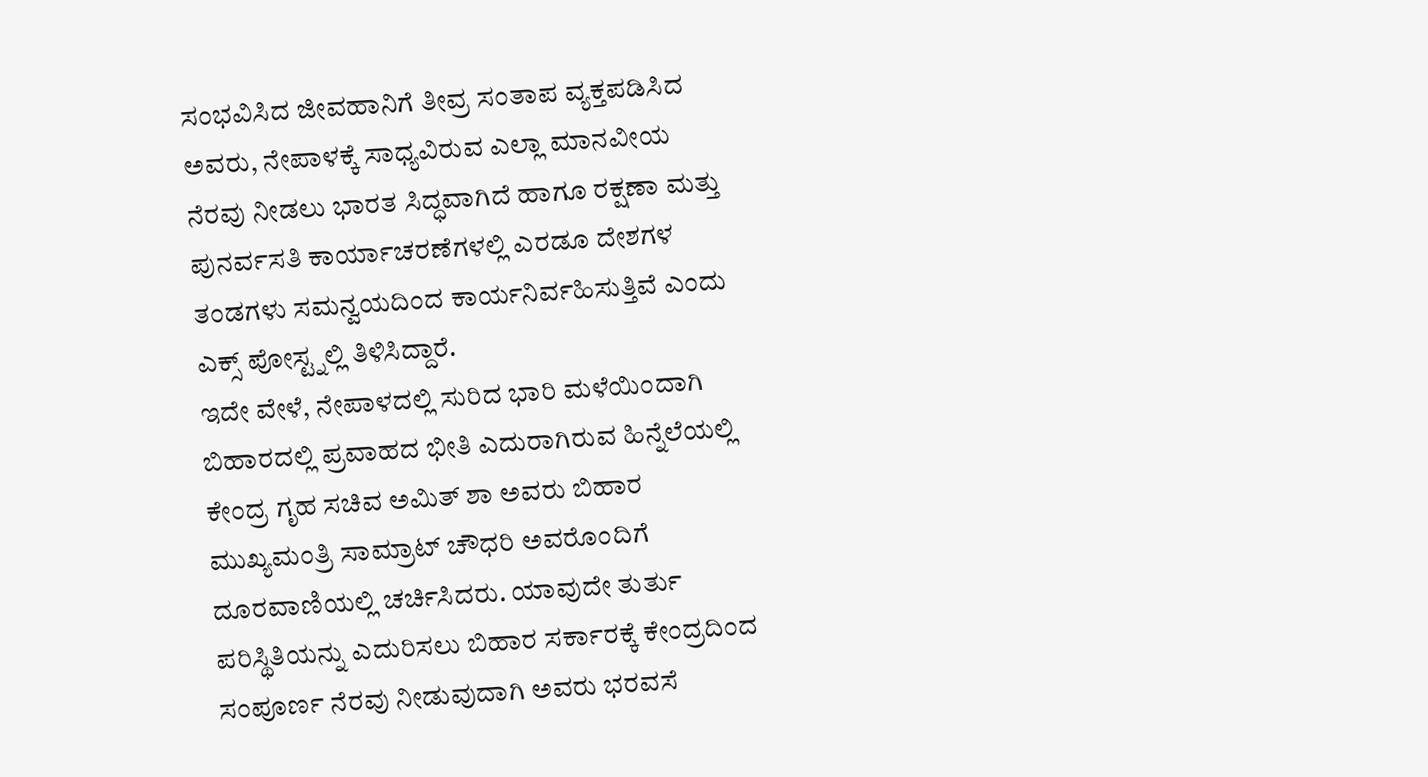ಸಂಭವಿಸಿದ ಜೀವಹಾನಿಗೆ ತೀವ್ರ ಸಂತಾಪ ವ್ಯಕ್ತಪಡಿಸಿದ ಅವರು, ನೇಪಾಳಕ್ಕೆ ಸಾಧ್ಯವಿರುವ ಎಲ್ಲಾ ಮಾನವೀಯ ನೆರವು ನೀಡಲು ಭಾರತ ಸಿದ್ಧವಾಗಿದೆ ಹಾಗೂ ರಕ್ಷಣಾ ಮತ್ತು ಪುನರ್ವಸತಿ ಕಾರ್ಯಾಚರಣೆಗಳಲ್ಲಿ ಎರಡೂ ದೇಶಗಳ ತಂಡಗಳು ಸಮನ್ವಯದಿಂದ ಕಾರ್ಯನಿರ್ವಹಿಸುತ್ತಿವೆ ಎಂದು ಎಕ್ಸ್ ಪೋಸ್ಟ್ನಲ್ಲಿ ತಿಳಿಸಿದ್ದಾರೆ.
ಇದೇ ವೇಳೆ, ನೇಪಾಳದಲ್ಲಿ ಸುರಿದ ಭಾರಿ ಮಳೆಯಿಂದಾಗಿ ಬಿಹಾರದಲ್ಲಿ ಪ್ರವಾಹದ ಭೀತಿ ಎದುರಾಗಿರುವ ಹಿನ್ನೆಲೆಯಲ್ಲಿ ಕೇಂದ್ರ ಗೃಹ ಸಚಿವ ಅಮಿತ್ ಶಾ ಅವರು ಬಿಹಾರ ಮುಖ್ಯಮಂತ್ರಿ ಸಾಮ್ರಾಟ್ ಚೌಧರಿ ಅವರೊಂದಿಗೆ ದೂರವಾಣಿಯಲ್ಲಿ ಚರ್ಚಿಸಿದರು. ಯಾವುದೇ ತುರ್ತು ಪರಿಸ್ಥಿತಿಯನ್ನು ಎದುರಿಸಲು ಬಿಹಾರ ಸರ್ಕಾರಕ್ಕೆ ಕೇಂದ್ರದಿಂದ ಸಂಪೂರ್ಣ ನೆರವು ನೀಡುವುದಾಗಿ ಅವರು ಭರವಸೆ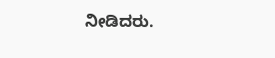ನೀಡಿದರು.